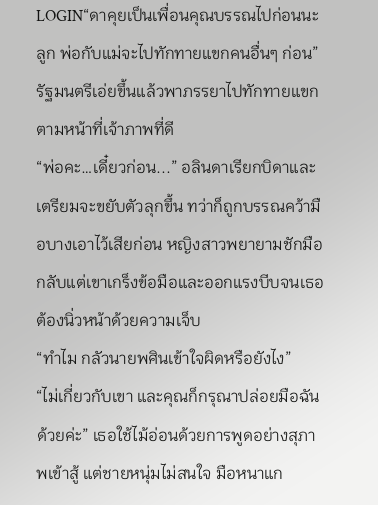LOGIN“ดาคุยเป็นเพื่อนคุณบรรณไปก่อนนะลูก พ่อกับแม่จะไปทักทายแขกคนอื่นๆ ก่อน” รัฐมนตรีเอ่ยขึ้นแล้วพาภรรยาไปทักทายแขกตามหน้าที่เจ้าภาพที่ดี
“พ่อคะ…เดี๋ยวก่อน...” อลินดาเรียกบิดาและเตรียมจะขยับตัวลุกขึ้น ทว่าก็ถูกบรรณคว้ามือบางเอาไว้เสียก่อน หญิงสาวพยายามชักมือกลับแต่เขาเกร็งข้อมือและออกแรงบีบจนเธอต้องนิ่วหน้าด้วยความเจ็บ
“ทำไม กลัวนายพศินเข้าใจผิดหรือยังไง”
“ไม่เกี่ยวกับเขา และคุณก็กรุณาปล่อยมือฉันด้วยค่ะ” เธอใช้ไม้อ่อนด้วยการพูดอย่างสุภาพเข้าสู้ แต่ชายหนุ่มไม่สนใจ มือหนาแก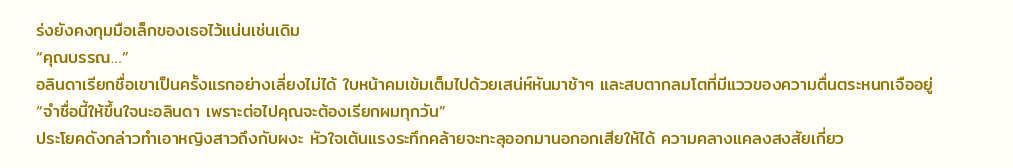ร่งยังคงกุมมือเล็กของเธอไว้แน่นเช่นเดิม
“คุณบรรณ…”
อลินดาเรียกชื่อเขาเป็นครั้งแรกอย่างเลี่ยงไม่ได้ ใบหน้าคมเข้มเต็มไปด้วยเสน่ห์หันมาช้าๆ และสบตากลมโตที่มีแววของความตื่นตระหนกเจืออยู่
“จำชื่อนี้ให้ขึ้นใจนะอลินดา เพราะต่อไปคุณจะต้องเรียกผมทุกวัน”
ประโยคดังกล่าวทำเอาหญิงสาวถึงกับผงะ หัวใจเต้นแรงระทึกคล้ายจะทะลุออกมานอกอกเสียให้ได้ ความคลางแคลงสงสัยเกี่ยว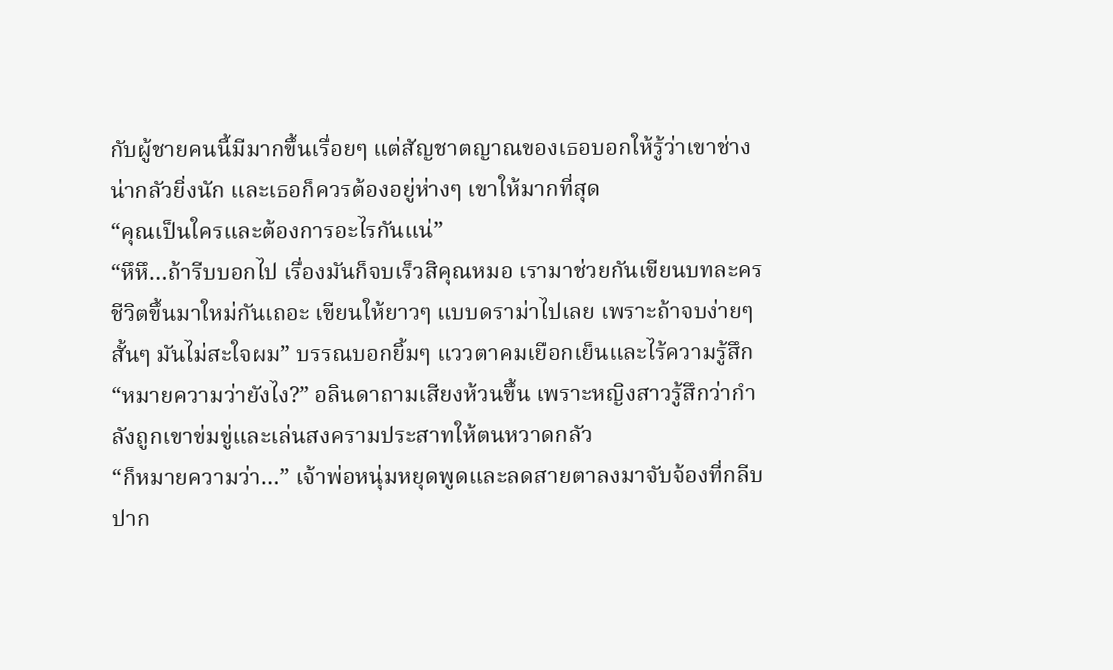กับผู้ชายคนนี้มีมากขึ้นเรื่อยๆ แต่สัญชาตญาณของเธอบอกให้รู้ว่าเขาช่างน่ากลัวยิ่งนัก และเธอก็ควรต้องอยู่ห่างๆ เขาให้มากที่สุด
“คุณเป็นใครและต้องการอะไรกันแน่”
“หึหึ…ถ้ารีบบอกไป เรื่องมันก็จบเร็วสิคุณหมอ เรามาช่วยกันเขียนบทละครชีวิตขึ้นมาใหม่กันเถอะ เขียนให้ยาวๆ แบบดราม่าไปเลย เพราะถ้าจบง่ายๆ สั้นๆ มันไม่สะใจผม” บรรณบอกยิ้มๆ แววตาคมเยือกเย็นและไร้ความรู้สึก
“หมายความว่ายังไง?” อลินดาถามเสียงห้วนขึ้น เพราะหญิงสาวรู้สึกว่ากำลังถูกเขาข่มขู่และเล่นสงครามประสาทให้ตนหวาดกลัว
“ก็หมายความว่า…” เจ้าพ่อหนุ่มหยุดพูดและลดสายตาลงมาจับจ้องที่กลีบปาก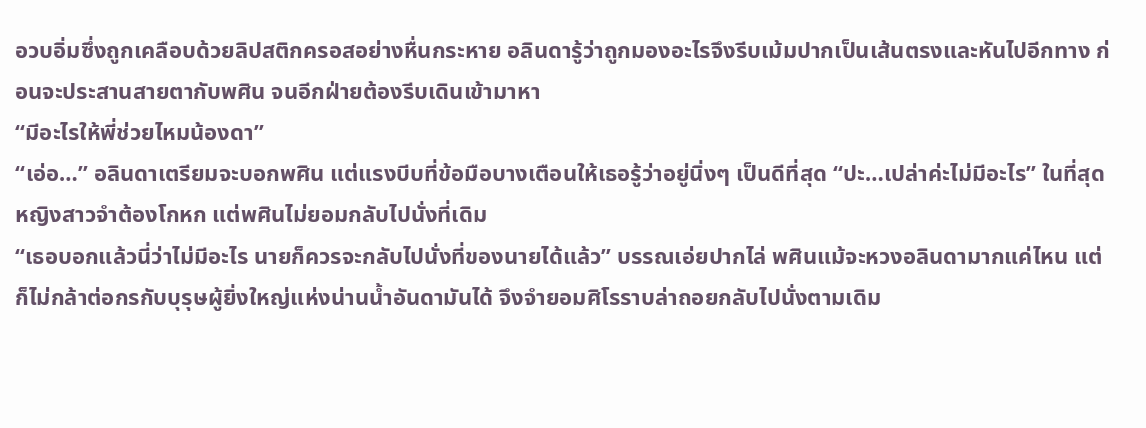อวบอิ่มซึ่งถูกเคลือบด้วยลิปสติกครอสอย่างหื่นกระหาย อลินดารู้ว่าถูกมองอะไรจึงรีบเม้มปากเป็นเส้นตรงและหันไปอีกทาง ก่อนจะประสานสายตากับพศิน จนอีกฝ่ายต้องรีบเดินเข้ามาหา
“มีอะไรให้พี่ช่วยไหมน้องดา”
“เอ่อ…” อลินดาเตรียมจะบอกพศิน แต่แรงบีบที่ข้อมือบางเตือนให้เธอรู้ว่าอยู่นิ่งๆ เป็นดีที่สุด “ปะ…เปล่าค่ะไม่มีอะไร” ในที่สุดหญิงสาวจำต้องโกหก แต่พศินไม่ยอมกลับไปนั่งที่เดิม
“เธอบอกแล้วนี่ว่าไม่มีอะไร นายก็ควรจะกลับไปนั่งที่ของนายได้แล้ว” บรรณเอ่ยปากไล่ พศินแม้จะหวงอลินดามากแค่ไหน แต่ก็ไม่กล้าต่อกรกับบุรุษผู้ยิ่งใหญ่แห่งน่านน้ำอันดามันได้ จึงจำยอมศิโรราบล่าถอยกลับไปนั่งตามเดิม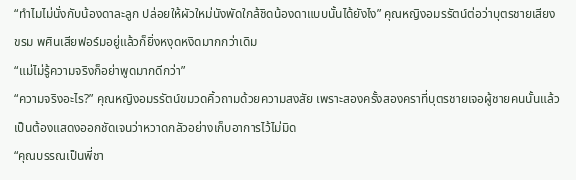“ทำไมไม่นั่งกับน้องดาละลูก ปล่อยให้ผัวใหม่นังพัดใกล้ชิดน้องดาแบบนั้นได้ยังไง” คุณหญิงอมรรัตน์ต่อว่าบุตรชายเสียงขรม พศินเสียฟอร์มอยู่แล้วก็ยิ่งหงุดหงิดมากกว่าเดิม
“แม่ไม่รู้ความจริงก็อย่าพูดมากดีกว่า”
“ความจริงอะไร?” คุณหญิงอมรรัตน์ขมวดคิ้วถามด้วยความสงสัย เพราะสองครั้งสองคราที่บุตรชายเจอผู้ชายคนนั้นแล้วเป็นต้องแสดงออกชัดเจนว่าหวาดกลัวอย่างเก็บอาการไว้ไม่มิด
“คุณบรรณเป็นพี่ชา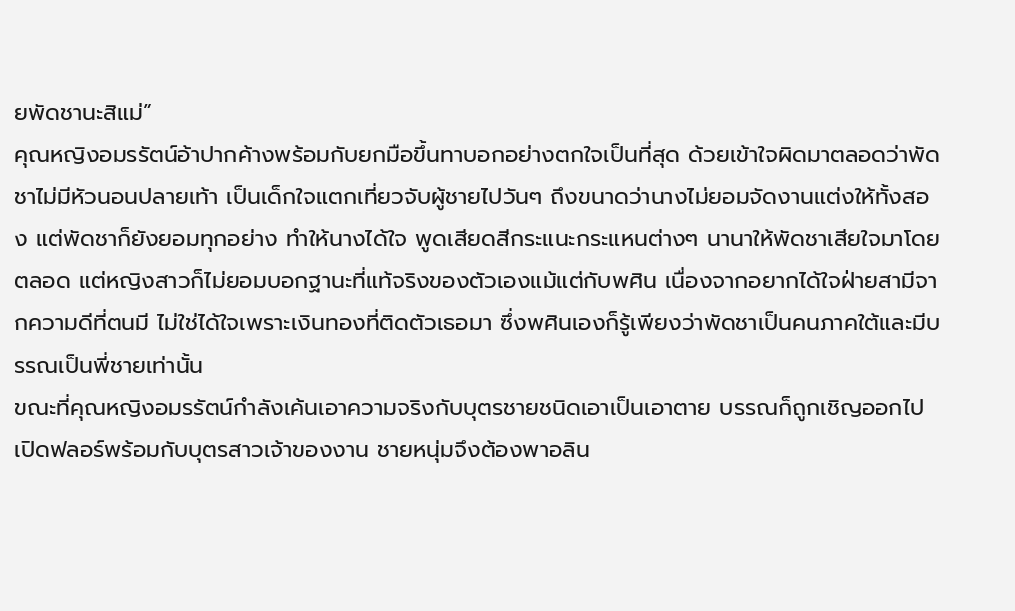ยพัดชานะสิแม่”
คุณหญิงอมรรัตน์อ้าปากค้างพร้อมกับยกมือขึ้นทาบอกอย่างตกใจเป็นที่สุด ด้วยเข้าใจผิดมาตลอดว่าพัดชาไม่มีหัวนอนปลายเท้า เป็นเด็กใจแตกเที่ยวจับผู้ชายไปวันๆ ถึงขนาดว่านางไม่ยอมจัดงานแต่งให้ทั้งสอง แต่พัดชาก็ยังยอมทุกอย่าง ทำให้นางได้ใจ พูดเสียดสีกระแนะกระแหนต่างๆ นานาให้พัดชาเสียใจมาโดยตลอด แต่หญิงสาวก็ไม่ยอมบอกฐานะที่แท้จริงของตัวเองแม้แต่กับพศิน เนื่องจากอยากได้ใจฝ่ายสามีจากความดีที่ตนมี ไม่ใช่ได้ใจเพราะเงินทองที่ติดตัวเธอมา ซึ่งพศินเองก็รู้เพียงว่าพัดชาเป็นคนภาคใต้และมีบรรณเป็นพี่ชายเท่านั้น
ขณะที่คุณหญิงอมรรัตน์กำลังเค้นเอาความจริงกับบุตรชายชนิดเอาเป็นเอาตาย บรรณก็ถูกเชิญออกไปเปิดฟลอร์พร้อมกับบุตรสาวเจ้าของงาน ชายหนุ่มจึงต้องพาอลิน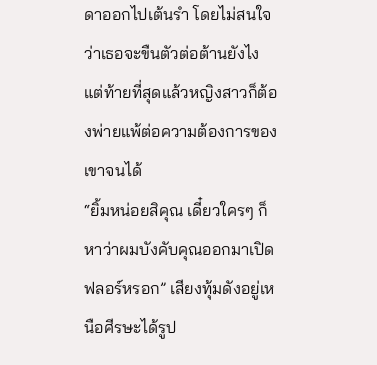ดาออกไปเต้นรำ โดยไม่สนใจว่าเธอจะขืนตัวต่อต้านยังไง แต่ท้ายที่สุดแล้วหญิงสาวก็ต้องพ่ายแพ้ต่อความต้องการของเขาจนได้
“ยิ้มหน่อยสิคุณ เดี๋ยวใครๆ ก็หาว่าผมบังคับคุณออกมาเปิดฟลอร์หรอก” เสียงทุ้มดังอยู่เหนือศีรษะได้รูป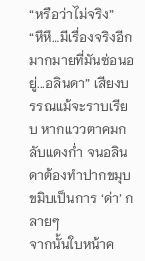“หรือว่าไม่จริง”
“หึหึ…มีเรื่องจริงอีกมากมายที่มันซ่อนอยู่...อลินดา” เสียงบรรณแม้จะราบเรียบ หากแววตาคมกลับแดงก่ำ จนอลินดาต้องทำปากขมุบขมิบเป็นการ ‘ด่า’ กลายๆ
จากนั้นใบหน้าค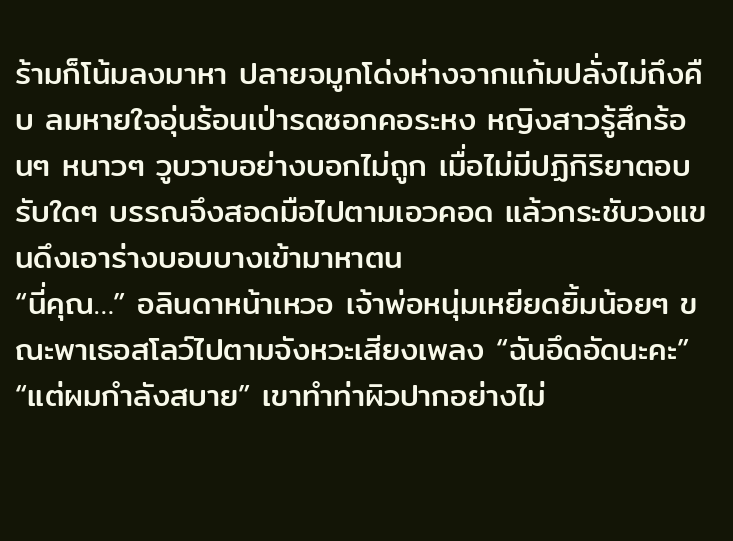ร้ามก็โน้มลงมาหา ปลายจมูกโด่งห่างจากแก้มปลั่งไม่ถึงคืบ ลมหายใจอุ่นร้อนเป่ารดซอกคอระหง หญิงสาวรู้สึกร้อนๆ หนาวๆ วูบวาบอย่างบอกไม่ถูก เมื่อไม่มีปฏิกิริยาตอบรับใดๆ บรรณจึงสอดมือไปตามเอวคอด แล้วกระชับวงแขนดึงเอาร่างบอบบางเข้ามาหาตน
“นี่คุณ…” อลินดาหน้าเหวอ เจ้าพ่อหนุ่มเหยียดยิ้มน้อยๆ ขณะพาเธอสโลว์ไปตามจังหวะเสียงเพลง “ฉันอึดอัดนะคะ”
“แต่ผมกำลังสบาย” เขาทำท่าผิวปากอย่างไม่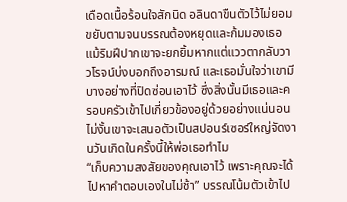เดือดเนื้อร้อนใจสักนิด อลินดาขืนตัวไว้ไม่ยอมขยับตามจนบรรณต้องหยุดและก้มมองเธอ แม้ริมฝีปากเขาจะยกยิ้มหากแต่แววตากลับวาวโรจน์บ่งบอกถึงอารมณ์ และเธอมั่นใจว่าเขามีบางอย่างที่ปิดซ่อนเอาไว้ ซึ่งสิ่งนั้นมีเธอและครอบครัวเข้าไปเกี่ยวข้องอยู่ด้วยอย่างแน่นอน ไม่งั้นเขาจะเสนอตัวเป็นสปอนร์เซอร์ใหญ่จัดงานวันเกิดในครั้งนี้ให้พ่อเธอทำไม
“เก็บความสงสัยของคุณเอาไว้ เพราะคุณจะได้ไปหาคำตอบเองในไม่ช้า” บรรณโน้มตัวเข้าไป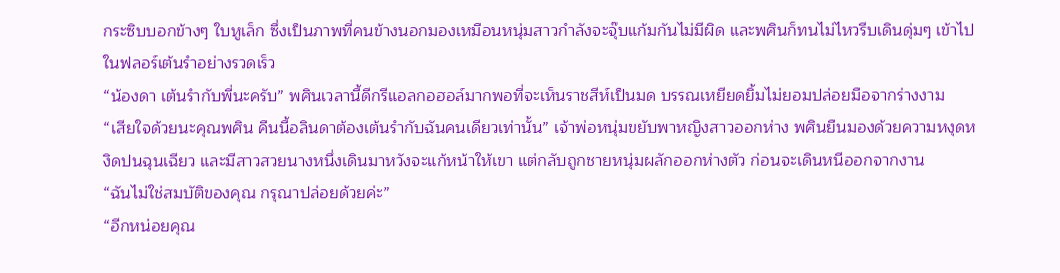กระซิบบอกข้างๆ ใบหูเล็ก ซึ่งเป็นภาพที่คนข้างนอกมองเหมือนหนุ่มสาวกำลังจะจุ๊บแก้มกันไม่มีผิด และพศินก็ทนไม่ไหวรีบเดินดุ่มๆ เข้าไปในฟลอร์เต้นรำอย่างรวดเร็ว
“น้องดา เต้นรำกับพี่นะครับ” พศินเวลานี้ดีกรีแอลกอฮอล์มากพอที่จะเห็นราชสีห์เป็นมด บรรณเหยียดยิ้มไม่ยอมปล่อยมือจากร่างงาม
“เสียใจด้วยนะคุณพศิน คืนนี้อลินดาต้องเต้นรำกับฉันคนเดียวเท่านั้น” เจ้าพ่อหนุ่มขยับพาหญิงสาวออกห่าง พศินยืนมองด้วยความหงุดหงิดปนฉุนเฉียว และมีสาวสวยนางหนึ่งเดินมาหวังจะแก้หน้าให้เขา แต่กลับถูกชายหนุ่มผลักออกห่างตัว ก่อนจะเดินหนีออกจากงาน
“ฉันไม่ใช่สมบัติของคุณ กรุณาปล่อยด้วยค่ะ”
“อีกหน่อยคุณ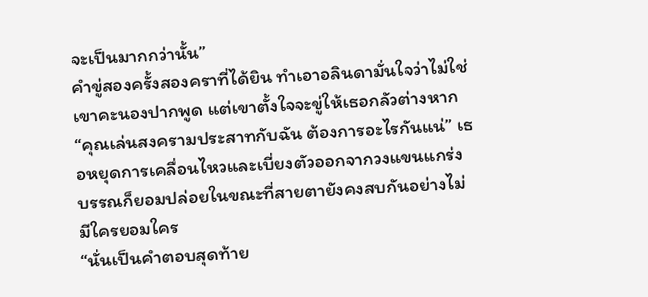จะเป็นมากกว่านั้น”
คำขู่สองครั้งสองคราที่ได้ยิน ทำเอาอลินดามั่นใจว่าไม่ใช่เขาคะนองปากพูด แต่เขาตั้งใจจะขู่ให้เธอกลัวต่างหาก
“คุณเล่นสงครามประสาทกับฉัน ต้องการอะไรกันแน่” เธอหยุดการเคลื่อนไหวและเบี่ยงตัวออกจากวงแขนแกร่ง บรรณก็ยอมปล่อยในขณะที่สายตายังคงสบกันอย่างไม่มีใครยอมใคร
“นั่นเป็นคำตอบสุดท้าย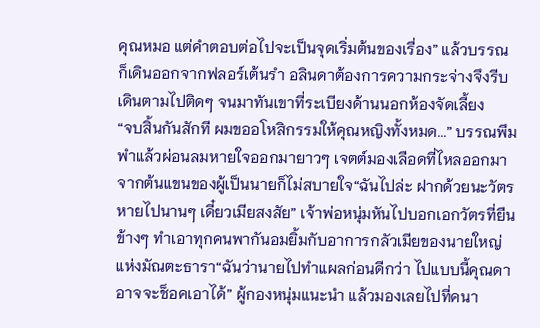คุณหมอ แต่คำตอบต่อไปจะเป็นจุดเริ่มต้นของเรื่อง” แล้วบรรณก็เดินออกจากฟลอร์เต้นรำ อลินดาต้องการความกระจ่างจึงรีบเดินตามไปติดๆ จนมาทันเขาที่ระเบียงด้านนอกห้องจัดเลี้ยง
“จบสิ้นกันสักที ผมขออโหสิกรรมให้คุณหญิงทั้งหมด...” บรรณพึมพำแล้วผ่อนลมหายใจออกมายาวๆ เจตต์มองเลือดที่ไหลออกมาจากต้นแขนของผู้เป็นนายก็ไม่สบายใจ“ฉันไปล่ะ ฝากด้วยนะวัตร หายไปนานๆ เดี๋ยวเมียสงสัย” เจ้าพ่อหนุ่มหันไปบอกเอกวัตรที่ยืนข้างๆ ทำเอาทุกคนพากันอมยิ้มกับอาการกลัวเมียของนายใหญ่แห่งมัณตะธารา“ฉันว่านายไปทำแผลก่อนดีกว่า ไปแบบนี้คุณดาอาจจะช็อคเอาได้” ผู้กองหนุ่มแนะนำ แล้วมองเลยไปที่คนา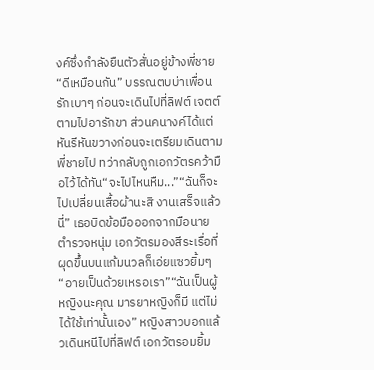งค์ซึ่งกำลังยืนตัวสั่นอยู่ข้างพี่ชาย“ดีเหมือนกัน” บรรณตบบ่าเพื่อนรักเบาๆ ก่อนจะเดินไปที่ลิฟต์ เจตต์ตามไปอารักขา ส่วนคนางค์ได้แต่หันรีหันขวางก่อนจะเตรียมเดินตามพี่ชายไป ทว่ากลับถูกเอกวัตรคว้ามือไว้ได้ทัน“จะไปไหนหืม...”“ฉันก็จะไปเปลี่ยนเสื้อผ้านะสิ งานเสร็จแล้วนี่” เธอบิดข้อมือออกจากมือนายตำรวจหนุ่ม เอกวัตรมองสีระเรื่อที่ผุดขึ้นบนแก้มนวลก็เอ่ยแซวยิ้มๆ“อายเป็นด้วยเหรอเรา”“ฉันเป็นผู้หญิงนะคุณ มารยาหญิงก็มี แต่ไม่ได้ใช้เท่านั้นเอง” หญิงสาวบอกแล้วเดินหนีไปที่ลิฟต์ เอกวัตรอมยิ้ม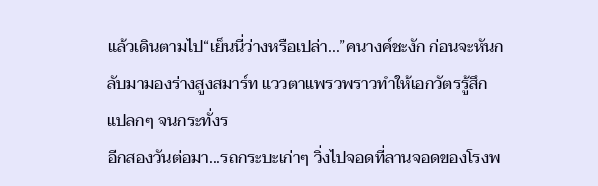แล้วเดินตามไป“เย็นนี่ว่างหรือเปล่า...”คนางค์ชะงัก ก่อนจะหันกลับมามองร่างสูงสมาร์ท แววตาแพรวพราวทำให้เอกวัตรรู้สึกแปลกๆ จนกระทั่งร
อีกสองวันต่อมา...รถกระบะเก่าๆ วิ่งไปจอดที่ลานจอดของโรงพ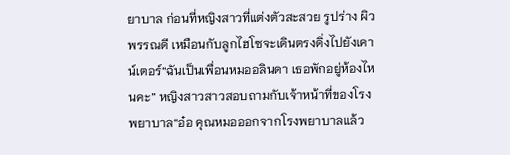ยาบาล ก่อนที่หญิงสาวที่แต่งตัวสะสวย รูปร่าง ผิวพรรณดี เหมือนกับลูกไฮโซจะเดินตรงดิ่งไปยังเคาน์เตอร์“ฉันเป็นเพื่อนหมออลินดา เธอพักอยู่ห้องไหนคะ” หญิงสาวสาวสอบถามกับเจ้าหน้าที่ของโรงพยาบาล“อ๋อ คุณหมอออกจากโรงพยาบาลแล้ว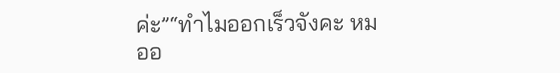ค่ะ”“ทำไมออกเร็วจังคะ หมออ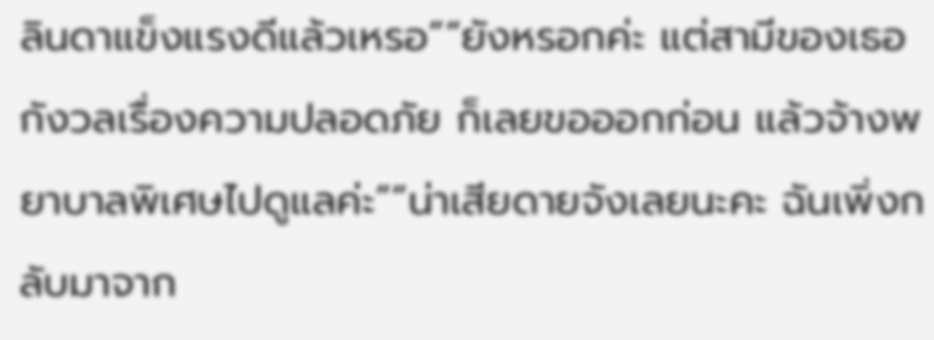ลินดาแข็งแรงดีแล้วเหรอ”“ยังหรอกค่ะ แต่สามีของเธอกังวลเรื่องความปลอดภัย ก็เลยขอออกก่อน แล้วจ้างพยาบาลพิเศษไปดูแลค่ะ”“น่าเสียดายจังเลยนะคะ ฉันเพิ่งกลับมาจาก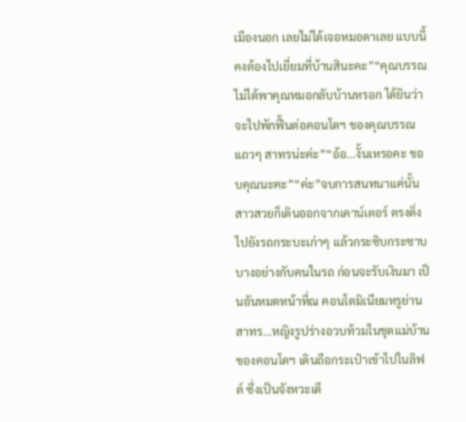เมืองนอก เลยไม่ได้เจอหมอดาเลย แบบนี้คงต้องไปเยี่ยมที่บ้านสินะคะ”“คุณบรรณไม่ได้พาคุณหมอกลับบ้านหรอก ได้ยินว่าจะไปพักฟื้นต่อคอนโดฯ ของคุณบรรณ แถวๆ สาทรน่ะค่ะ”“อ้อ...งั้นเหรอคะ ขอบคุณนะคะ”“ค่ะ”จบการสนทนาแค่นั้น สาวสวยก็เดินออกจากเคาน์เตอร์ ตรงดิ่งไปยังรถกระบะเก่าๆ แล้วกระซิบกระซาบบางอย่างกับคนในรถ ก่อนจะรับเงินมา เป็นอันหมดหน้าที่ณ คอนโดมิเนียมหรูย่านสาทร...หญิงรูปร่างอวบท้วมในชุดแม่บ้านของคอนโดฯ เดินถือกระเป๋าเข้าไปในลิฟต์ ซึ่งเป็นจังหวะเดี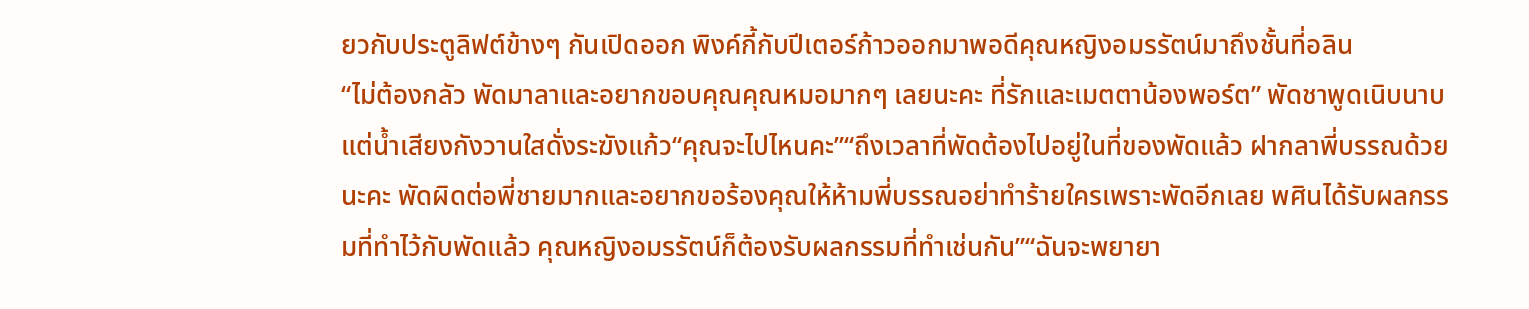ยวกับประตูลิฟต์ข้างๆ กันเปิดออก พิงค์กี้กับปีเตอร์ก้าวออกมาพอดีคุณหญิงอมรรัตน์มาถึงชั้นที่อลิน
“ไม่ต้องกลัว พัดมาลาและอยากขอบคุณคุณหมอมากๆ เลยนะคะ ที่รักและเมตตาน้องพอร์ต” พัดชาพูดเนิบนาบแต่น้ำเสียงกังวานใสดั่งระฆังแก้ว“คุณจะไปไหนคะ”“ถึงเวลาที่พัดต้องไปอยู่ในที่ของพัดแล้ว ฝากลาพี่บรรณด้วยนะคะ พัดผิดต่อพี่ชายมากและอยากขอร้องคุณให้ห้ามพี่บรรณอย่าทำร้ายใครเพราะพัดอีกเลย พศินได้รับผลกรรมที่ทำไว้กับพัดแล้ว คุณหญิงอมรรัตน์ก็ต้องรับผลกรรมที่ทำเช่นกัน”“ฉันจะพยายา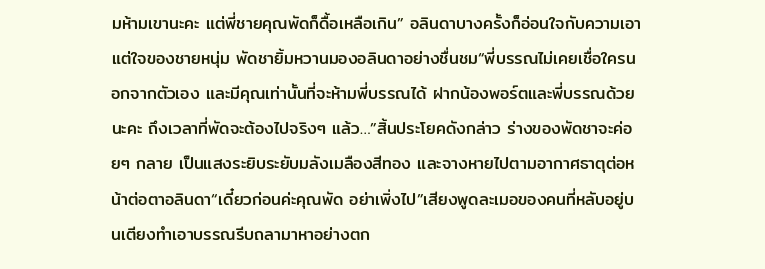มห้ามเขานะคะ แต่พี่ชายคุณพัดก็ดื้อเหลือเกิน” อลินดาบางครั้งก็อ่อนใจกับความเอาแต่ใจของชายหนุ่ม พัดชายิ้มหวานมองอลินดาอย่างชื่นชม“พี่บรรณไม่เคยเชื่อใครนอกจากตัวเอง และมีคุณเท่านั้นที่จะห้ามพี่บรรณได้ ฝากน้องพอร์ตและพี่บรรณด้วยนะคะ ถึงเวลาที่พัดจะต้องไปจริงๆ แล้ว…”สิ้นประโยคดังกล่าว ร่างของพัดชาจะค่อยๆ กลาย เป็นแสงระยิบระยับมลังเมลืองสีทอง และจางหายไปตามอากาศธาตุต่อหน้าต่อตาอลินดา“เดี๋ยวก่อนค่ะคุณพัด อย่าเพิ่งไป”เสียงพูดละเมอของคนที่หลับอยู่บนเตียงทำเอาบรรณรีบถลามาหาอย่างตก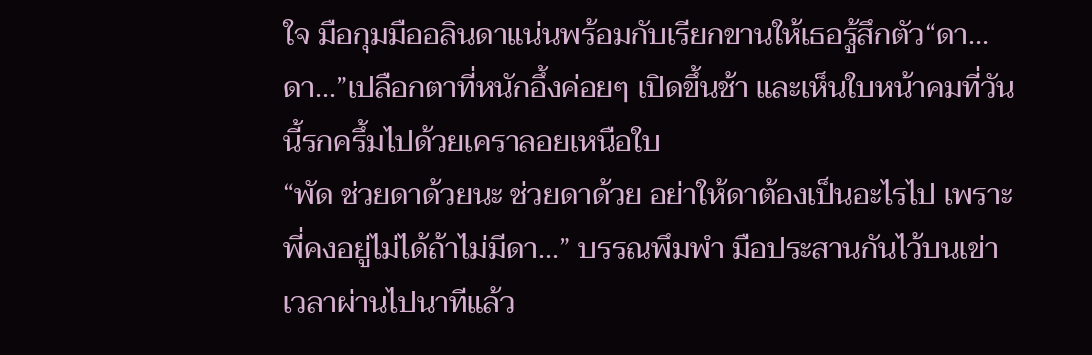ใจ มือกุมมืออลินดาแน่นพร้อมกับเรียกขานให้เธอรู้สึกตัว“ดา…ดา...”เปลือกตาที่หนักอึ้งค่อยๆ เปิดขึ้นช้า และเห็นใบหน้าคมที่วันนี้รกครึ้มไปด้วยเคราลอยเหนือใบ
“พัด ช่วยดาด้วยนะ ช่วยดาด้วย อย่าให้ดาต้องเป็นอะไรไป เพราะพี่คงอยู่ไม่ได้ถ้าไม่มีดา...” บรรณพึมพำ มือประสานกันไว้บนเข่าเวลาผ่านไปนาทีแล้ว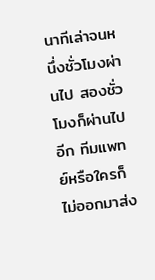นาทีเล่าจนหนึ่งชั่วโมงผ่านไป สองชั่วโมงก็ผ่านไปอีก ทีมแพทย์หรือใครก็ไม่ออกมาส่ง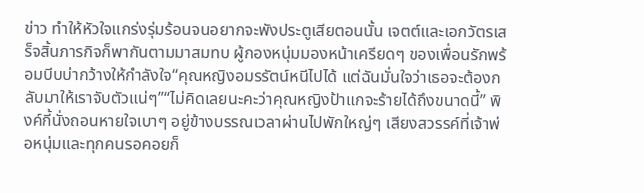ข่าว ทำให้หัวใจแกร่งรุ่มร้อนจนอยากจะพังประตูเสียตอนนั้น เจตต์และเอกวัตรเสร็จสิ้นภารกิจก็พากันตามมาสมทบ ผู้กองหนุ่มมองหน้าเครียดๆ ของเพื่อนรักพร้อมบีบบ่ากว้างให้กำลังใจ“คุณหญิงอมรรัตน์หนีไปได้ แต่ฉันมั่นใจว่าเธอจะต้องกลับมาให้เราจับตัวแน่ๆ”“ไม่คิดเลยนะคะว่าคุณหญิงป้าแกจะร้ายได้ถึงขนาดนี้” พิงค์กี้นั่งถอนหายใจเบาๆ อยู่ข้างบรรณเวลาผ่านไปพักใหญ่ๆ เสียงสวรรค์ที่เจ้าพ่อหนุ่มและทุกคนรอคอยก็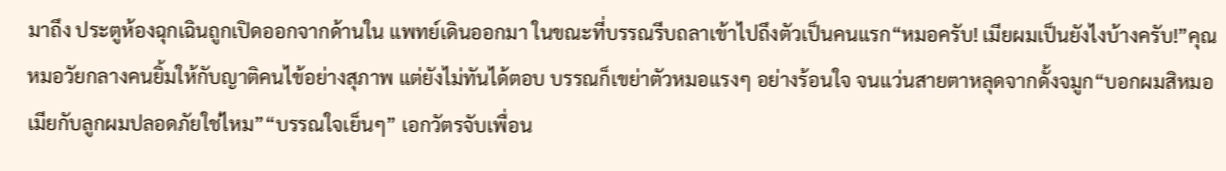มาถึง ประตูห้องฉุกเฉินถูกเปิดออกจากด้านใน แพทย์เดินออกมา ในขณะที่บรรณรีบถลาเข้าไปถึงตัวเป็นคนแรก“หมอครับ! เมียผมเป็นยังไงบ้างครับ!”คุณหมอวัยกลางคนยิ้มให้กับญาติคนไข้อย่างสุภาพ แต่ยังไม่ทันได้ตอบ บรรณก็เขย่าตัวหมอแรงๆ อย่างร้อนใจ จนแว่นสายตาหลุดจากดั้งจมูก“บอกผมสิหมอ เมียกับลูกผมปลอดภัยใช่ไหม”“บรรณใจเย็นๆ” เอกวัตรจับเพื่อน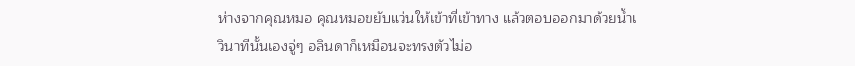ห่างจากคุณหมอ คุณหมอขยับแว่นให้เข้าที่เข้าทาง แล้วตอบออกมาด้วยน้ำเ
วินาทีนั้นเองจู่ๆ อลินดาก็เหมือนจะทรงตัวไม่อ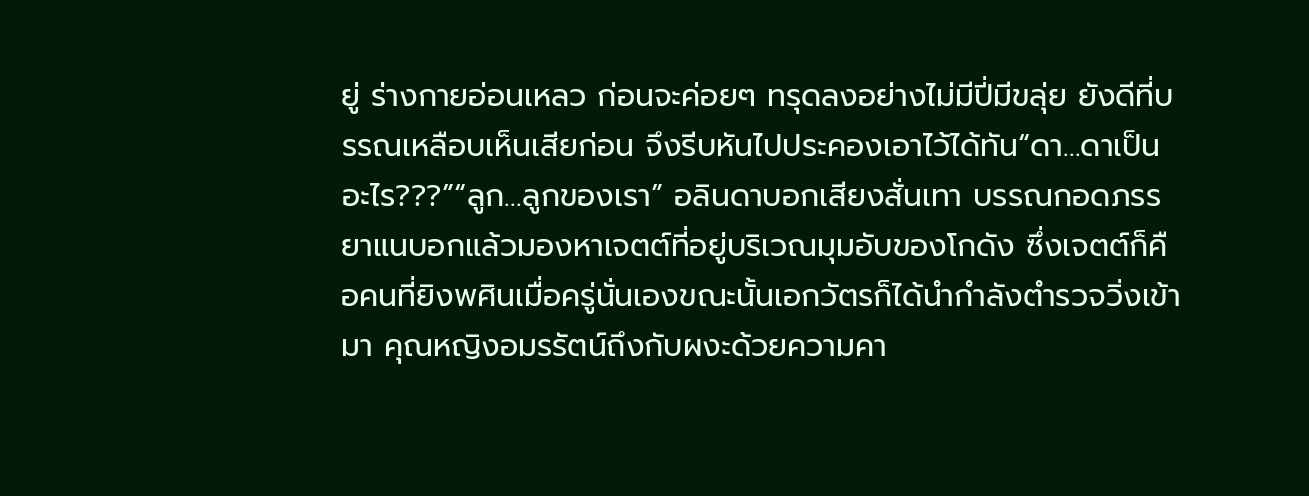ยู่ ร่างกายอ่อนเหลว ก่อนจะค่อยๆ ทรุดลงอย่างไม่มีปี่มีขลุ่ย ยังดีที่บรรณเหลือบเห็นเสียก่อน จึงรีบหันไปประคองเอาไว้ได้ทัน“ดา…ดาเป็นอะไร???”“ลูก…ลูกของเรา” อลินดาบอกเสียงสั่นเทา บรรณกอดภรรยาแนบอกแล้วมองหาเจตต์ที่อยู่บริเวณมุมอับของโกดัง ซึ่งเจตต์ก็คือคนที่ยิงพศินเมื่อครู่นั่นเองขณะนั้นเอกวัตรก็ได้นำกำลังตำรวจวิ่งเข้ามา คุณหญิงอมรรัตน์ถึงกับผงะด้วยความคา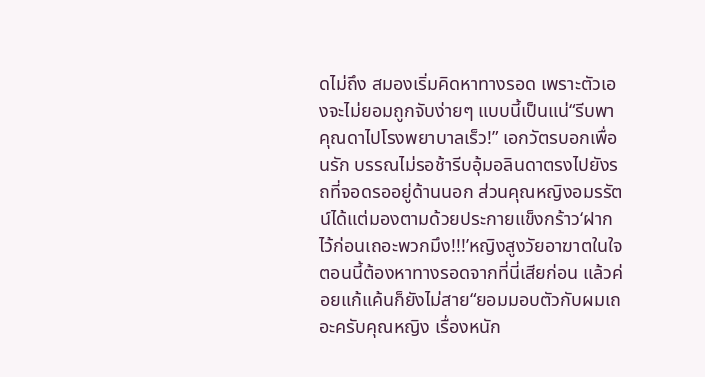ดไม่ถึง สมองเริ่มคิดหาทางรอด เพราะตัวเองจะไม่ยอมถูกจับง่ายๆ แบบนี้เป็นแน่“รีบพาคุณดาไปโรงพยาบาลเร็ว!” เอกวัตรบอกเพื่อนรัก บรรณไม่รอช้ารีบอุ้มอลินดาตรงไปยังรถที่จอดรออยู่ด้านนอก ส่วนคุณหญิงอมรรัตน์ได้แต่มองตามด้วยประกายแข็งกร้าว‘ฝากไว้ก่อนเถอะพวกมึง!!!’หญิงสูงวัยอาฆาตในใจ ตอนนี้ต้องหาทางรอดจากที่นี่เสียก่อน แล้วค่อยแก้แค้นก็ยังไม่สาย“ยอมมอบตัวกับผมเถอะครับคุณหญิง เรื่องหนัก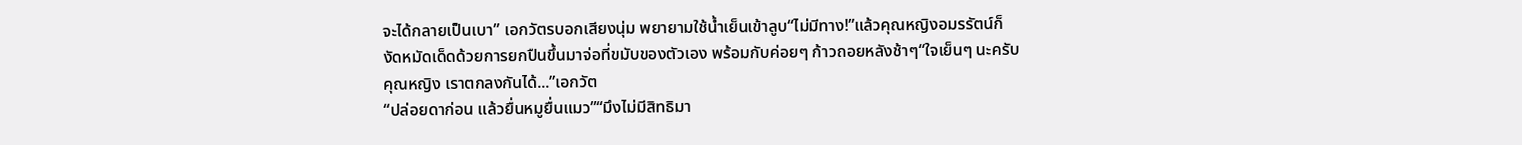จะได้กลายเป็นเบา” เอกวัตรบอกเสียงนุ่ม พยายามใช้น้ำเย็นเข้าลูบ“ไม่มีทาง!”แล้วคุณหญิงอมรรัตน์ก็งัดหมัดเด็ดด้วยการยกปืนขึ้นมาจ่อที่ขมับของตัวเอง พร้อมกับค่อยๆ ก้าวถอยหลังช้าๆ“ใจเย็นๆ นะครับคุณหญิง เราตกลงกันได้...”เอกวัต
“ปล่อยดาก่อน แล้วยื่นหมูยื่นแมว”“มึงไม่มีสิทธิมา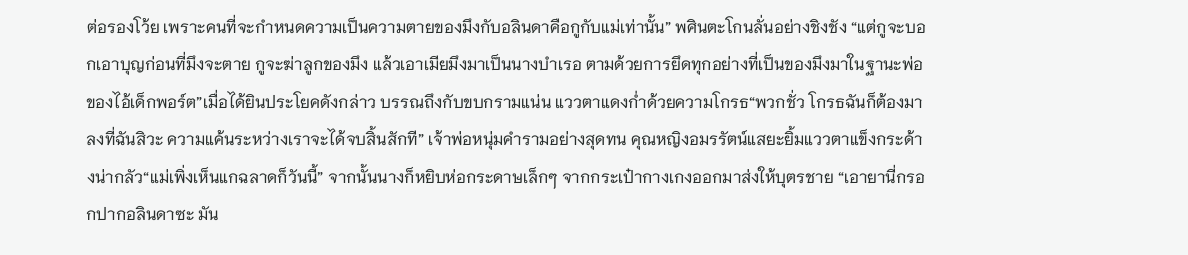ต่อรองโว้ย เพราะคนที่จะกำหนดความเป็นความตายของมึงกับอลินดาคือกูกับแม่เท่านั้น” พศินตะโกนลั่นอย่างชิงชัง “แต่กูจะบอกเอาบุญก่อนที่มึงจะตาย กูจะฆ่าลูกของมึง แล้วเอาเมียมึงมาเป็นนางบำเรอ ตามด้วยการยึดทุกอย่างที่เป็นของมึงมาในฐานะพ่อของไอ้เด็กพอร์ต”เมื่อได้ยินประโยคดังกล่าว บรรณถึงกับขบกรามแน่น แววตาแดงก่ำด้วยความโกรธ“พวกชั่ว โกรธฉันก็ต้องมาลงที่ฉันสิวะ ความแค้นระหว่างเราจะได้จบสิ้นสักที” เจ้าพ่อหนุ่มคำรามอย่างสุดทน คุณหญิงอมรรัตน์แสยะยิ้มแววตาแข็งกระด้างน่ากลัว“แม่เพิ่งเห็นแกฉลาดก็วันนี้” จากนั้นนางก็หยิบห่อกระดาษเล็กๆ จากกระเป๋ากางเกงออกมาส่งให้บุตรชาย “เอายานี่กรอกปากอลินดาซะ มัน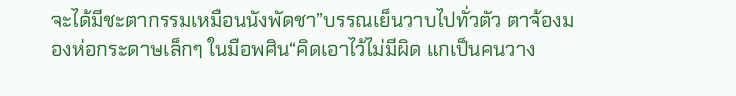จะได้มีชะตากรรมเหมือนนังพัดชา”บรรณเย็นวาบไปทั่วตัว ตาจ้องมองห่อกระดาษเล็กๆ ในมือพศิน“คิดเอาไว้ไม่มีผิด แกเป็นคนวาง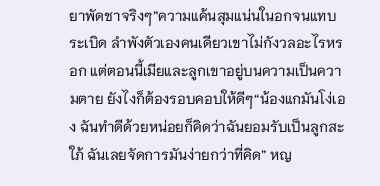ยาพัดชาจริงๆ”ความแค้นสุมแน่นในอกจนแทบระเบิด ลำพังตัวเองคนเดียวเขาไม่กังวลอะไรหรอก แต่ตอนนี้เมียและลูกเขาอยู่บนความเป็นความตาย ยังไงก็ต้องรอบคอบให้ดีๆ“น้องแกมันโง่เอง ฉันทำดีด้วยหน่อยก็คิดว่าฉันยอมรับเป็นลูกสะใภ้ ฉันเลยจัดการมันง่ายกว่าที่คิด” หญ